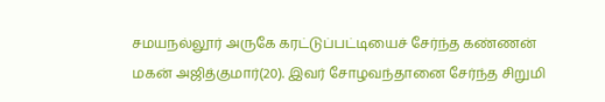சமயநல்லூர் அருகே கரட்டுப்பட்டியைச் சேர்ந்த கண்ணன் மகன் அஜித்குமார்(20). இவர் சோழவந்தானை சேர்ந்த சிறுமி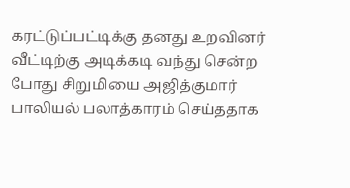கரட்டுப்பட்டிக்கு தனது உறவினர் வீட்டிற்கு அடிக்கடி வந்து சென்ற போது சிறுமியை அஜித்குமார் பாலியல் பலாத்காரம் செய்ததாக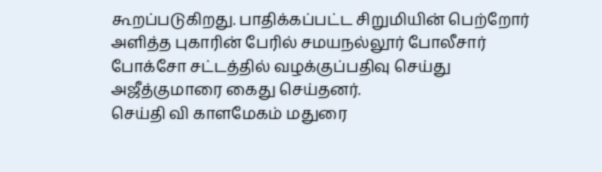கூறப்படுகிறது. பாதிக்கப்பட்ட சிறுமியின் பெற்றோர் அளித்த புகாரின் பேரில் சமயநல்லூர் போலீசார் போக்சோ சட்டத்தில் வழக்குப்பதிவு செய்து அஜீத்குமாரை கைது செய்தனர்.
செய்தி வி காளமேகம் மதுரை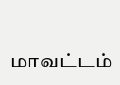மாவட்டம்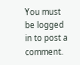You must be logged in to post a comment.